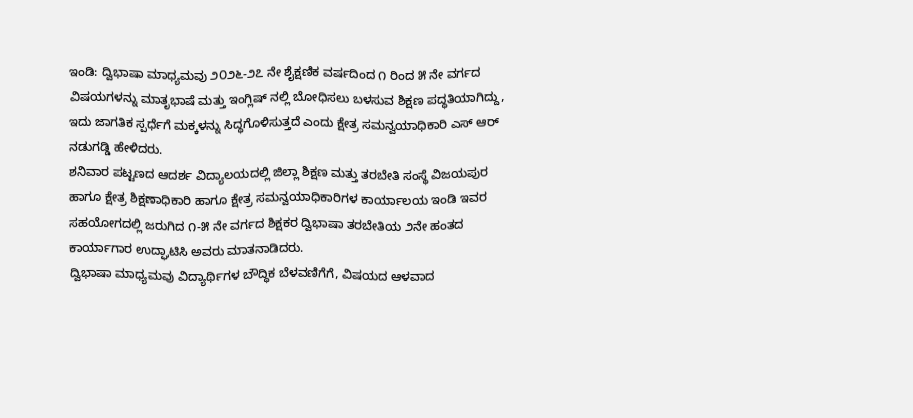ಇಂಡಿ: ದ್ವಿಭಾಷಾ ಮಾಧ್ಯಮವು ೨೦೨೬-೨೭ ನೇ ಶೈಕ್ಷಣಿಕ ವರ್ಷದಿಂದ ೧ ರಿಂದ ೫ ನೇ ವರ್ಗದ ವಿಷಯಗಳನ್ನು ಮಾತೃಭಾಷೆ ಮತ್ತು ಇಂಗ್ಲಿಷ್ ನಲ್ಲಿ ಬೋಧಿಸಲು ಬಳಸುವ ಶಿಕ್ಷಣ ಪದ್ಧತಿಯಾಗಿದ್ದು, ಇದು ಜಾಗತಿಕ ಸ್ಪರ್ಧೆಗೆ ಮಕ್ಕಳನ್ನು ಸಿದ್ಧಗೊಳಿಸುತ್ತದೆ ಎಂದು ಕ್ಷೇತ್ರ ಸಮನ್ವಯಾಧಿಕಾರಿ ಎಸ್ ಆರ್ ನಡುಗಡ್ಡಿ ಹೇಳಿದರು.
ಶನಿವಾರ ಪಟ್ಟಣದ ಆದರ್ಶ ವಿದ್ಯಾಲಯದಲ್ಲಿ ಜಿಲ್ಲಾ ಶಿಕ್ಷಣ ಮತ್ತು ತರಬೇತಿ ಸಂಸ್ಥೆ ವಿಜಯಪುರ ಹಾಗೂ ಕ್ಷೇತ್ರ ಶಿಕ್ಷಣಾಧಿಕಾರಿ ಹಾಗೂ ಕ್ಷೇತ್ರ ಸಮನ್ವಯಾಧಿಕಾರಿಗಳ ಕಾರ್ಯಾಲಯ ಇಂಡಿ ಇವರ ಸಹಯೋಗದಲ್ಲಿ ಜರುಗಿದ ೧-೫ ನೇ ವರ್ಗದ ಶಿಕ್ಷಕರ ದ್ವಿಭಾಷಾ ತರಬೇತಿಯ ೨ನೇ ಹಂತದ ಕಾರ್ಯಾಗಾರ ಉದ್ಘಾಟಿಸಿ ಅವರು ಮಾತನಾಡಿದರು.
ದ್ವಿಭಾಷಾ ಮಾಧ್ಯಮವು ವಿದ್ಯಾರ್ಥಿಗಳ ಬೌದ್ಧಿಕ ಬೆಳವಣಿಗೆಗೆ, ವಿಷಯದ ಆಳವಾದ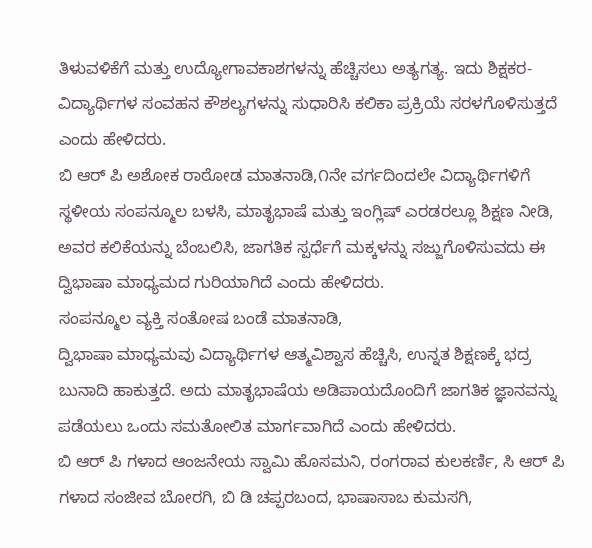ತಿಳುವಳಿಕೆಗೆ ಮತ್ತು ಉದ್ಯೋಗಾವಕಾಶಗಳನ್ನು ಹೆಚ್ಚಿಸಲು ಅತ್ಯಗತ್ಯ. ಇದು ಶಿಕ್ಷಕರ-ವಿದ್ಯಾರ್ಥಿಗಳ ಸಂವಹನ ಕೌಶಲ್ಯಗಳನ್ನು ಸುಧಾರಿಸಿ ಕಲಿಕಾ ಪ್ರಕ್ರಿಯೆ ಸರಳಗೊಳಿಸುತ್ತದೆ ಎಂದು ಹೇಳಿದರು.
ಬಿ ಆರ್ ಪಿ ಅಶೋಕ ರಾಠೋಡ ಮಾತನಾಡಿ,೧ನೇ ವರ್ಗದಿಂದಲೇ ವಿದ್ಯಾರ್ಥಿಗಳಿಗೆ ಸ್ಥಳೀಯ ಸಂಪನ್ಮೂಲ ಬಳಸಿ, ಮಾತೃಭಾಷೆ ಮತ್ತು ಇಂಗ್ಲಿಷ್ ಎರಡರಲ್ಲೂ ಶಿಕ್ಷಣ ನೀಡಿ, ಅವರ ಕಲಿಕೆಯನ್ನು ಬೆಂಬಲಿಸಿ, ಜಾಗತಿಕ ಸ್ಪರ್ಧೆಗೆ ಮಕ್ಕಳನ್ನು ಸಜ್ಜುಗೊಳಿಸುವದು ಈ ದ್ವಿಭಾಷಾ ಮಾಧ್ಯಮದ ಗುರಿಯಾಗಿದೆ ಎಂದು ಹೇಳಿದರು.
ಸಂಪನ್ಮೂಲ ವ್ಯಕ್ತಿ ಸಂತೋಷ ಬಂಡೆ ಮಾತನಾಡಿ,
ದ್ವಿಭಾಷಾ ಮಾಧ್ಯಮವು ವಿದ್ಯಾರ್ಥಿಗಳ ಆತ್ಮವಿಶ್ವಾಸ ಹೆಚ್ಚಿಸಿ, ಉನ್ನತ ಶಿಕ್ಷಣಕ್ಕೆ ಭದ್ರ ಬುನಾದಿ ಹಾಕುತ್ತದೆ. ಅದು ಮಾತೃಭಾಷೆಯ ಅಡಿಪಾಯದೊಂದಿಗೆ ಜಾಗತಿಕ ಜ್ಞಾನವನ್ನು ಪಡೆಯಲು ಒಂದು ಸಮತೋಲಿತ ಮಾರ್ಗವಾಗಿದೆ ಎಂದು ಹೇಳಿದರು.
ಬಿ ಆರ್ ಪಿ ಗಳಾದ ಆಂಜನೇಯ ಸ್ವಾಮಿ ಹೊಸಮನಿ, ರಂಗರಾವ ಕುಲಕರ್ಣಿ, ಸಿ ಆರ್ ಪಿ ಗಳಾದ ಸಂಜೀವ ಬೋರಗಿ, ಬಿ ಡಿ ಚಪ್ಪರಬಂದ, ಭಾಷಾಸಾಬ ಕುಮಸಗಿ,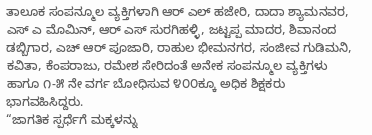ತಾಲೂಕ ಸಂಪನ್ಮೂಲ ವ್ಯಕ್ತಿಗಳಾಗಿ ಆರ್ ಎಲ್ ಹಜೇರಿ, ದಾದಾ ಶ್ಯಾಮನವರ, ಎಸ್ ಎ ಮೊಮಿನ್, ಆರ್ ಎಸ್ ಸುರಗಿಹಳ್ಳಿ, ಜಟ್ಟಪ್ಪ ಮಾದರ, ಶಿವಾನಂದ ಡಬ್ಬಿಗಾರ, ಎಚ್ ಆರ್ ಪೂಜಾರಿ, ರಾಹುಲ ಭೀಮನಗರ, ಸಂಜೀವ ಗುಡಿಮನಿ, ಕವಿತಾ, ಕೆಂಪರಾಜು, ರಮೇಶ ಸೇರಿದಂತೆ ಅನೇಕ ಸಂಪನ್ಮೂಲ ವ್ಯಕ್ತಿಗಳು ಹಾಗೂ ೧-೫ ನೇ ವರ್ಗ ಬೋಧಿಸುವ ೪೦೦ಕ್ಕೂ ಅಧಿಕ ಶಿಕ್ಷಕರು ಭಾಗವಹಿಸಿದ್ದರು.
“ಜಾಗತಿಕ ಸ್ಪರ್ಧೆಗೆ ಮಕ್ಕಳನ್ನು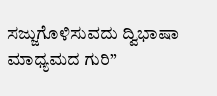ಸಜ್ಜುಗೊಳಿಸುವದು ದ್ವಿಭಾಷಾ ಮಾಧ್ಯಮದ ಗುರಿ”